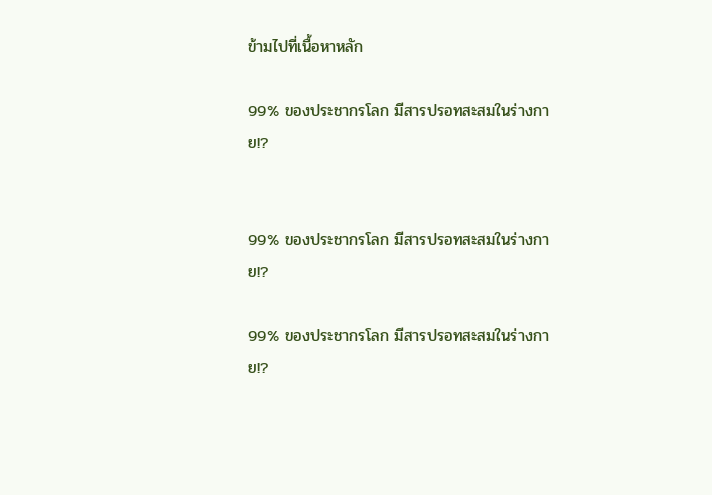ข้ามไปที่เนื้อหาหลัก

99% ของประชากรโลก มีสารปรอทสะสมในร่างกาย!?


99% ของประชากรโลก มีสารปรอทสะสมในร่างกาย!?

99% ของประชากรโลก มีสารปรอทสะสมในร่างกาย!?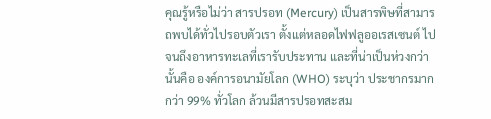คุณรู้หรือไม่ว่า สารปรอท (Mercury) เป็นสารพิษที่สามารถพบได้ทั่วไปรอบตัวเรา ตั้งแต่หลอดไฟฟลูออเรสเซนต์ ไปจนถึงอาหารทะเลที่เรารับประทาน และที่น่าเป็นห่วงกว่านั้นคือ องค์การอนามัยโลก (WHO) ระบุว่า ประชากรมากกว่า 99% ทั่วโลก ล้วนมีสารปรอทสะสม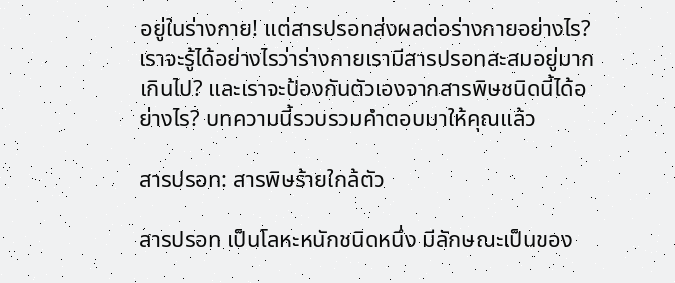อยู่ในร่างกาย! แต่สารปรอทส่งผลต่อร่างกายอย่างไร? เราจะรู้ได้อย่างไรว่าร่างกายเรามีสารปรอทสะสมอยู่มากเกินไป? และเราจะป้องกันตัวเองจากสารพิษชนิดนี้ได้อย่างไร? บทความนี้รวบรวมคำตอบมาให้คุณแล้ว

สารปรอท: สารพิษร้ายใกล้ตัว

สารปรอท เป็นโลหะหนักชนิดหนึ่ง มีลักษณะเป็นของ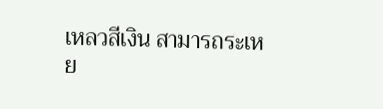เหลวสีเงิน สามารถระเหย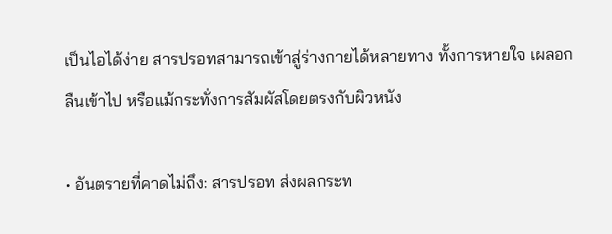เป็นไอได้ง่าย สารปรอทสามารถเข้าสู่ร่างกายได้หลายทาง ทั้งการหายใจ เผลอกลืนเข้าไป หรือแม้กระทั่งการสัมผัสโดยตรงกับผิวหนัง

• อันตรายที่คาดไม่ถึง: สารปรอท ส่งผลกระท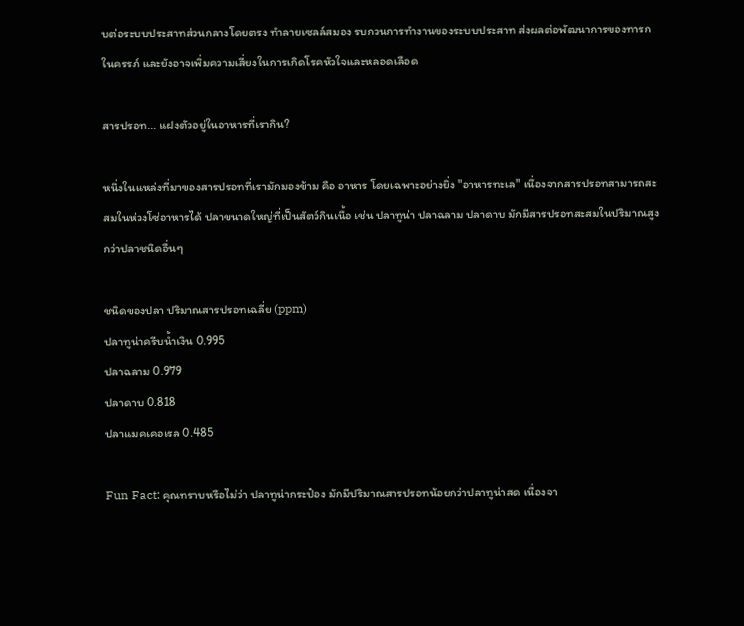บต่อระบบประสาทส่วนกลางโดยตรง ทำลายเซลล์สมอง รบกวนการทำงานของระบบประสาท ส่งผลต่อพัฒนาการของทารกในครรภ์ และยังอาจเพิ่มความเสี่ยงในการเกิดโรคหัวใจและหลอดเลือด

สารปรอท... แฝงตัวอยู่ในอาหารที่เรากิน?

หนึ่งในแหล่งที่มาของสารปรอทที่เรามักมองข้าม คือ อาหาร โดยเฉพาะอย่างยิ่ง "อาหารทะเล" เนื่องจากสารปรอทสามารถสะสมในห่วงโซ่อาหารได้ ปลาขนาดใหญ่ที่เป็นสัตว์กินเนื้อ เช่น ปลาทูน่า ปลาฉลาม ปลาดาบ มักมีสารปรอทสะสมในปริมาณสูงกว่าปลาชนิดอื่นๆ

ชนิดของปลา ปริมาณสารปรอทเฉลี่ย (ppm)
ปลาทูน่าครีบน้ำเงิน 0.995
ปลาฉลาม 0.979
ปลาดาบ 0.818
ปลาแมคเคอเรล 0.485

Fun Fact: คุณทราบหรือไม่ว่า ปลาทูน่ากระป๋อง มักมีปริมาณสารปรอทน้อยกว่าปลาทูน่าสด เนื่องจา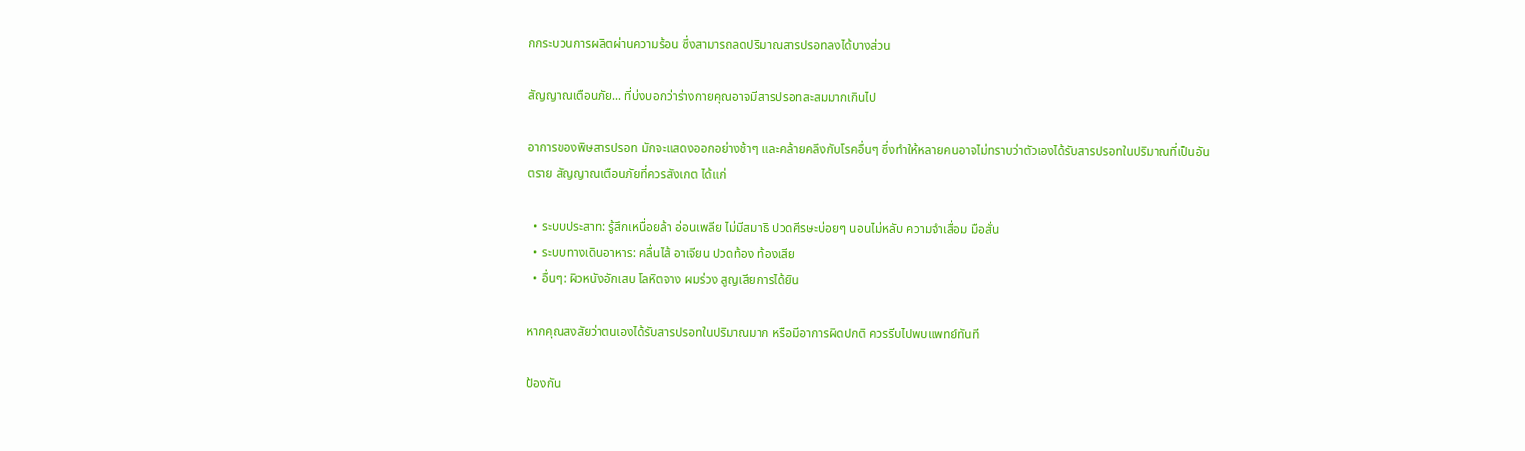กกระบวนการผลิตผ่านความร้อน ซึ่งสามารถลดปริมาณสารปรอทลงได้บางส่วน

สัญญาณเตือนภัย... ที่บ่งบอกว่าร่างกายคุณอาจมีสารปรอทสะสมมากเกินไป

อาการของพิษสารปรอท มักจะแสดงออกอย่างช้าๆ และคล้ายคลึงกับโรคอื่นๆ ซึ่งทำให้หลายคนอาจไม่ทราบว่าตัวเองได้รับสารปรอทในปริมาณที่เป็นอันตราย สัญญาณเตือนภัยที่ควรสังเกต ได้แก่

  • ระบบประสาท: รู้สึกเหนื่อยล้า อ่อนเพลีย ไม่มีสมาธิ ปวดศีรษะบ่อยๆ นอนไม่หลับ ความจำเสื่อม มือสั่น
  • ระบบทางเดินอาหาร: คลื่นไส้ อาเจียน ปวดท้อง ท้องเสีย
  • อื่นๆ: ผิวหนังอักเสบ โลหิตจาง ผมร่วง สูญเสียการได้ยิน

หากคุณสงสัยว่าตนเองได้รับสารปรอทในปริมาณมาก หรือมีอาการผิดปกติ ควรรีบไปพบแพทย์ทันที

ป้องกัน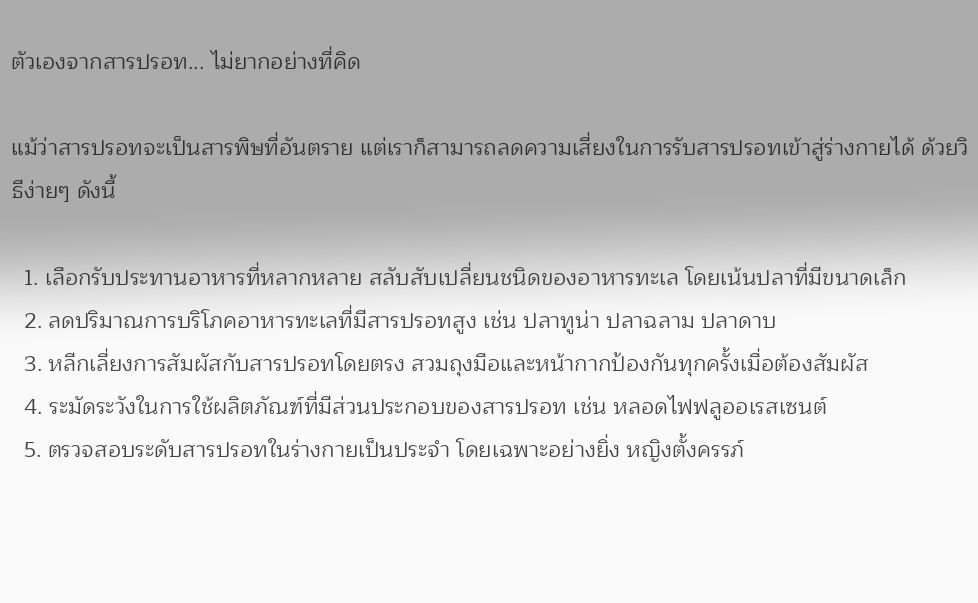ตัวเองจากสารปรอท... ไม่ยากอย่างที่คิด

แม้ว่าสารปรอทจะเป็นสารพิษที่อันตราย แต่เราก็สามารถลดความเสี่ยงในการรับสารปรอทเข้าสู่ร่างกายได้ ด้วยวิธีง่ายๆ ดังนี้

  1. เลือกรับประทานอาหารที่หลากหลาย สลับสับเปลี่ยนชนิดของอาหารทะเล โดยเน้นปลาที่มีขนาดเล็ก
  2. ลดปริมาณการบริโภคอาหารทะเลที่มีสารปรอทสูง เช่น ปลาทูน่า ปลาฉลาม ปลาดาบ
  3. หลีกเลี่ยงการสัมผัสกับสารปรอทโดยตรง สวมถุงมือและหน้ากากป้องกันทุกครั้งเมื่อต้องสัมผัส
  4. ระมัดระวังในการใช้ผลิตภัณฑ์ที่มีส่วนประกอบของสารปรอท เช่น หลอดไฟฟลูออเรสเซนต์
  5. ตรวจสอบระดับสารปรอทในร่างกายเป็นประจำ โดยเฉพาะอย่างยิ่ง หญิงตั้งครรภ์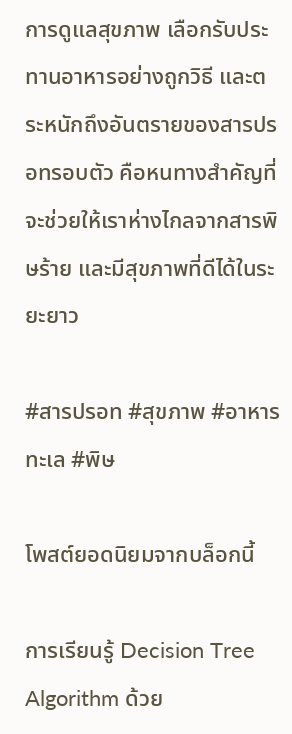การดูแลสุขภาพ เลือกรับประทานอาหารอย่างถูกวิธี และตระหนักถึงอันตรายของสารปรอทรอบตัว คือหนทางสำคัญที่จะช่วยให้เราห่างไกลจากสารพิษร้าย และมีสุขภาพที่ดีได้ในระยะยาว

#สารปรอท #สุขภาพ #อาหารทะเล #พิษ

โพสต์ยอดนิยมจากบล็อกนี้

การเรียนรู้ Decision Tree Algorithm ด้วย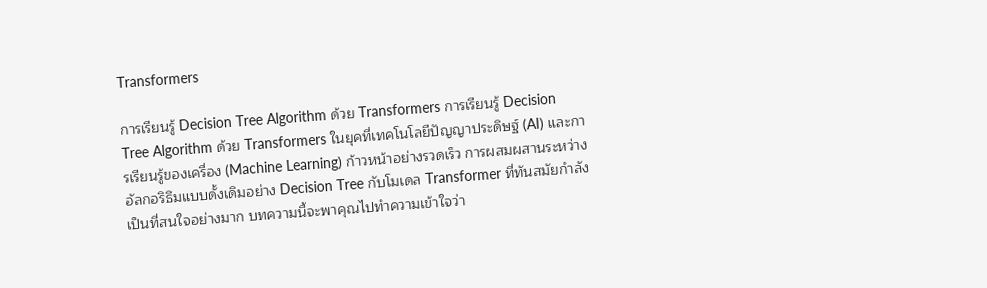Transformers

การเรียนรู้ Decision Tree Algorithm ด้วย Transformers การเรียนรู้ Decision Tree Algorithm ด้วย Transformers ในยุคที่เทคโนโลยีปัญญาประดิษฐ์ (AI) และการเรียนรู้ของเครื่อง (Machine Learning) ก้าวหน้าอย่างรวดเร็ว การผสมผสานระหว่างอัลกอริธึมแบบดั้งเดิมอย่าง Decision Tree กับโมเดล Transformer ที่ทันสมัยกำลังเป็นที่สนใจอย่างมาก บทความนี้จะพาคุณไปทำความเข้าใจว่า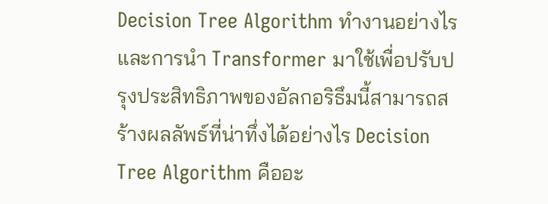Decision Tree Algorithm ทำงานอย่างไร และการนำ Transformer มาใช้เพื่อปรับปรุงประสิทธิภาพของอัลกอริธึมนี้สามารถสร้างผลลัพธ์ที่น่าทึ่งได้อย่างไร Decision Tree Algorithm คืออะ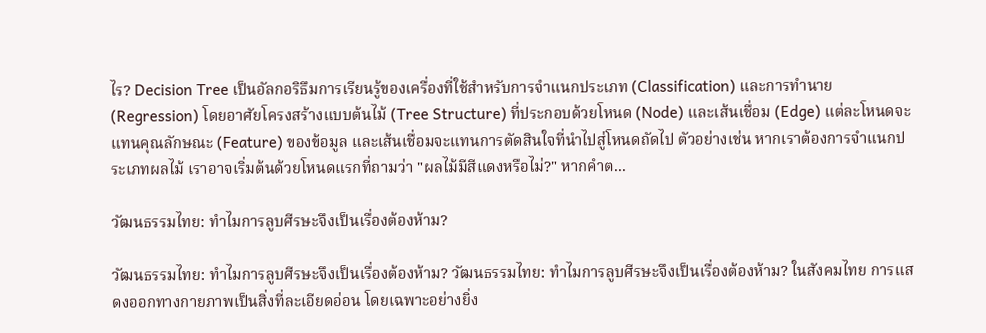ไร? Decision Tree เป็นอัลกอริธึมการเรียนรู้ของเครื่องที่ใช้สำหรับการจำแนกประเภท (Classification) และการทำนาย (Regression) โดยอาศัยโครงสร้างแบบต้นไม้ (Tree Structure) ที่ประกอบด้วยโหนด (Node) และเส้นเชื่อม (Edge) แต่ละโหนดจะแทนคุณลักษณะ (Feature) ของข้อมูล และเส้นเชื่อมจะแทนการตัดสินใจที่นำไปสู่โหนดถัดไป ตัวอย่างเช่น หากเราต้องการจำแนกประเภทผลไม้ เราอาจเริ่มต้นด้วยโหนดแรกที่ถามว่า "ผลไม้มีสีแดงหรือไม่?" หากคำต...

วัฒนธรรมไทย: ทำไมการลูบศีรษะจึงเป็นเรื่องต้องห้าม?

วัฒนธรรมไทย: ทำไมการลูบศีรษะจึงเป็นเรื่องต้องห้าม? วัฒนธรรมไทย: ทำไมการลูบศีรษะจึงเป็นเรื่องต้องห้าม? ในสังคมไทย การแสดงออกทางกายภาพเป็นสิ่งที่ละเอียดอ่อน โดยเฉพาะอย่างยิ่ง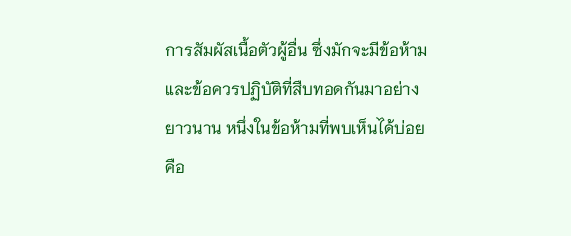การสัมผัสเนื้อตัวผู้อื่น ซึ่งมักจะมีข้อห้ามและข้อควรปฏิบัติที่สืบทอดกันมาอย่างยาวนาน หนึ่งในข้อห้ามที่พบเห็นได้บ่อยคือ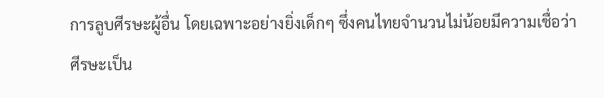การลูบศีรษะผู้อื่น โดยเฉพาะอย่างยิ่งเด็กๆ ซึ่งคนไทยจำนวนไม่น้อยมีความเชื่อว่า ศีรษะเป็น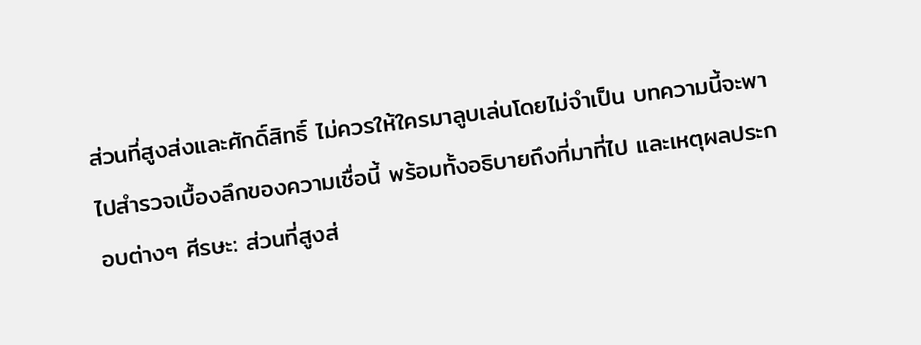ส่วนที่สูงส่งและศักดิ์สิทธิ์ ไม่ควรให้ใครมาลูบเล่นโดยไม่จำเป็น บทความนี้จะพาไปสำรวจเบื้องลึกของความเชื่อนี้ พร้อมทั้งอธิบายถึงที่มาที่ไป และเหตุผลประกอบต่างๆ ศีรษะ: ส่วนที่สูงส่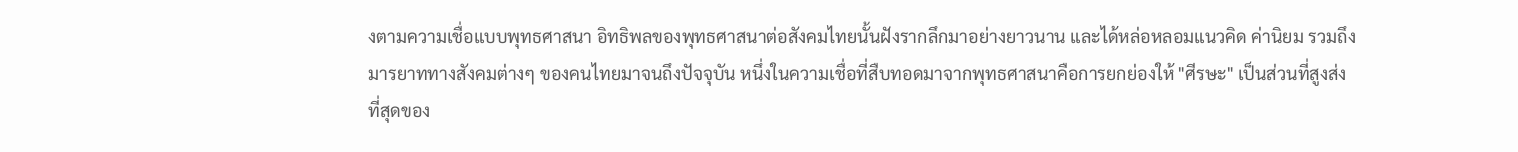งตามความเชื่อแบบพุทธศาสนา อิทธิพลของพุทธศาสนาต่อสังคมไทยนั้นฝังรากลึกมาอย่างยาวนาน และได้หล่อหลอมแนวคิด ค่านิยม รวมถึงมารยาททางสังคมต่างๆ ของคนไทยมาจนถึงปัจจุบัน หนึ่งในความเชื่อที่สืบทอดมาจากพุทธศาสนาคือการยกย่องให้ "ศีรษะ" เป็นส่วนที่สูงส่งที่สุดของ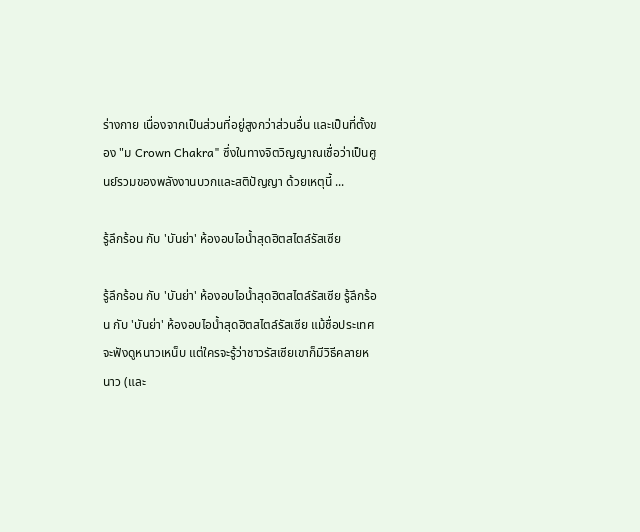ร่างกาย เนื่องจากเป็นส่วนที่อยู่สูงกว่าส่วนอื่น และเป็นที่ตั้งของ "ม Crown Chakra" ซึ่งในทางจิตวิญญาณเชื่อว่าเป็นศูนย์รวมของพลังงานบวกและสติปัญญา ด้วยเหตุนี้ ...

รู้ลึกร้อน กับ 'บันย่า' ห้องอบไอน้ำสุดฮิตสไตล์รัสเซีย

รู้ลึกร้อน กับ 'บันย่า' ห้องอบไอน้ำสุดฮิตสไตล์รัสเซีย รู้ลึกร้อน กับ 'บันย่า' ห้องอบไอน้ำสุดฮิตสไตล์รัสเซีย แม้ชื่อประเทศจะฟังดูหนาวเหน็บ แต่ใครจะรู้ว่าชาวรัสเซียเขาก็มีวิธีคลายหนาว (และ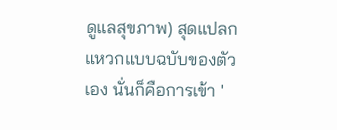ดูแลสุขภาพ) สุดแปลกแหวกแบบฉบับของตัวเอง นั่นก็คือการเข้า '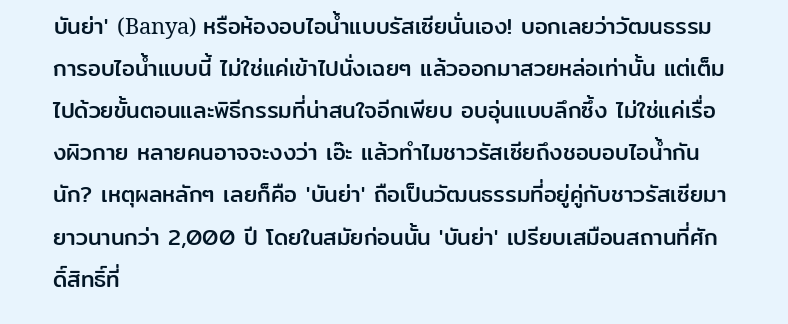บันย่า' (Banya) หรือห้องอบไอน้ำแบบรัสเซียนั่นเอง! บอกเลยว่าวัฒนธรรมการอบไอน้ำแบบนี้ ไม่ใช่แค่เข้าไปนั่งเฉยๆ แล้วออกมาสวยหล่อเท่านั้น แต่เต็มไปด้วยขั้นตอนและพิธีกรรมที่น่าสนใจอีกเพียบ อบอุ่นแบบลึกซึ้ง ไม่ใช่แค่เรื่องผิวกาย หลายคนอาจจะงงว่า เอ๊ะ แล้วทำไมชาวรัสเซียถึงชอบอบไอน้ำกันนัก? เหตุผลหลักๆ เลยก็คือ 'บันย่า' ถือเป็นวัฒนธรรมที่อยู่คู่กับชาวรัสเซียมายาวนานกว่า 2,000 ปี โดยในสมัยก่อนนั้น 'บันย่า' เปรียบเสมือนสถานที่ศักดิ์สิทธิ์ที่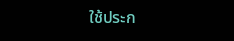ใช้ประก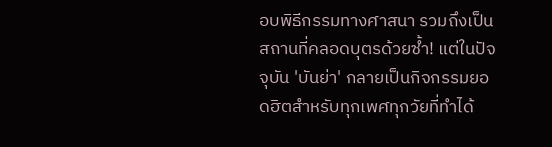อบพิธีกรรมทางศาสนา รวมถึงเป็นสถานที่คลอดบุตรด้วยซ้ำ! แต่ในปัจจุบัน 'บันย่า' กลายเป็นกิจกรรมยอดฮิตสำหรับทุกเพศทุกวัยที่ทำได้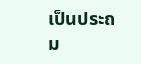เป็นประถม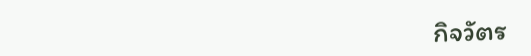กิจวัตร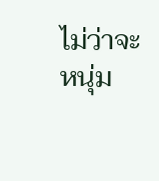ไม่ว่าจะหนุ่ม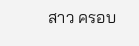สาว ครอบ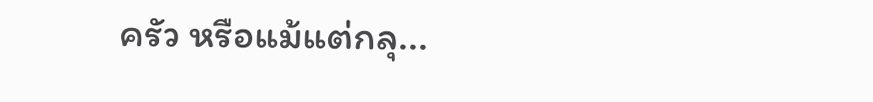ครัว หรือแม้แต่กลุ...